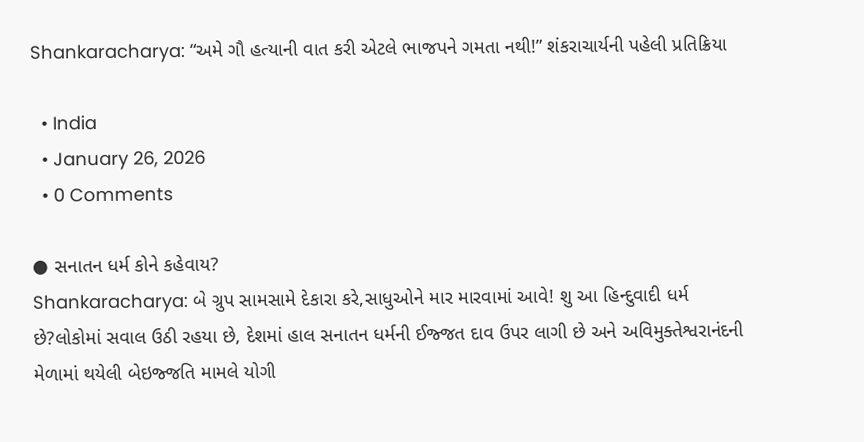Shankaracharya: “અમે ગૌ હત્યાની વાત કરી એટલે ભાજપને ગમતા નથી!” શંકરાચાર્યની પહેલી પ્રતિક્રિયા

  • India
  • January 26, 2026
  • 0 Comments

● સનાતન ધર્મ કોને કહેવાય?
Shankaracharya: બે ગ્રુપ સામસામે દેકારા કરે,સાધુઓને માર મારવામાં આવે! શુ આ હિન્દુવાદી ધર્મ છે?લોકોમાં સવાલ ઉઠી રહયા છે, દેશમાં હાલ સનાતન ધર્મની ઈજ્જત દાવ ઉપર લાગી છે અને અવિમુક્તેશ્વરાનંદની મેળામાં થયેલી બેઇજ્જતિ મામલે યોગી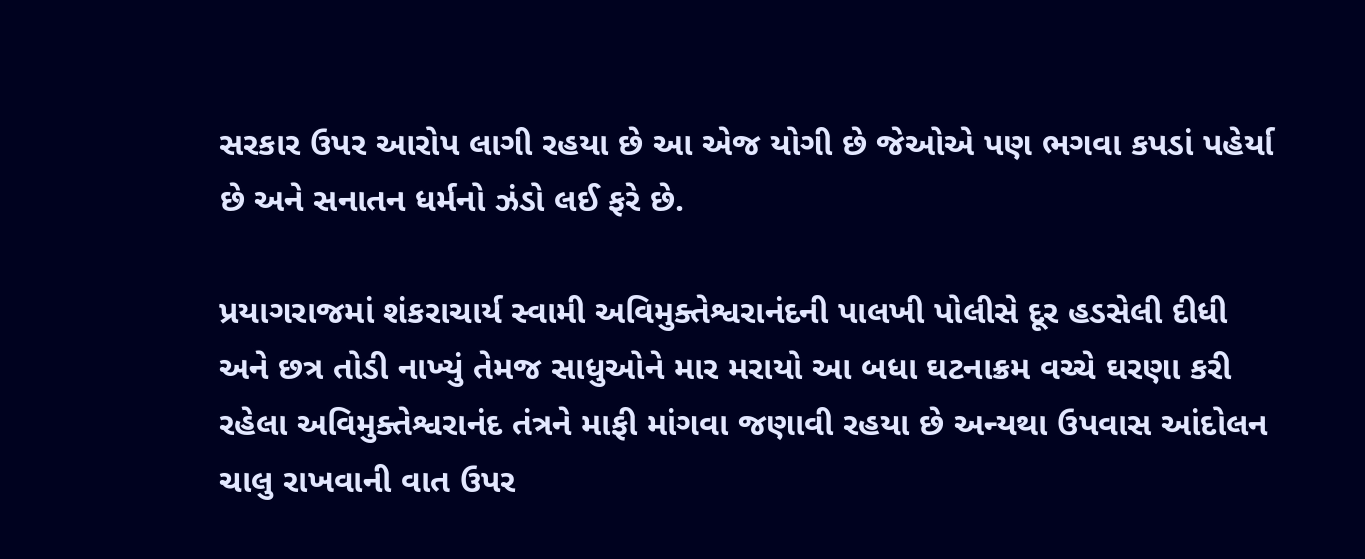સરકાર ઉપર આરોપ લાગી રહયા છે આ એજ યોગી છે જેઓએ પણ ભગવા કપડાં પહેર્યા છે અને સનાતન ધર્મનો ઝંડો લઈ ફરે છે.

પ્રયાગરાજમાં શંકરાચાર્ય સ્વામી અવિમુક્તેશ્વરાનંદની પાલખી પોલીસે દૂર હડસેલી દીધી અને છત્ર તોડી નાખ્યું તેમજ સાધુઓને માર મરાયો આ બધા ઘટનાક્રમ વચ્ચે ઘરણા કરી રહેલા અવિમુક્તેશ્વરાનંદ તંત્રને માફી માંગવા જણાવી રહયા છે અન્યથા ઉપવાસ આંદોલન ચાલુ રાખવાની વાત ઉપર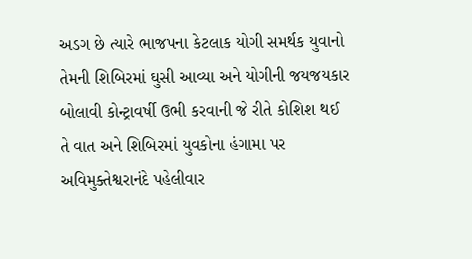અડગ છે ત્યારે ભાજપના કેટલાક યોગી સમર્થક યુવાનો તેમની શિબિરમાં ઘુસી આવ્યા અને યોગીની જયજયકાર બોલાવી કોન્ટ્રાવર્ષી ઉભી કરવાની જે રીતે કોશિશ થઈ તે વાત અને શિબિરમાં યુવકોના હંગામા પર અવિમુક્તેશ્વરાનંદે પહેલીવાર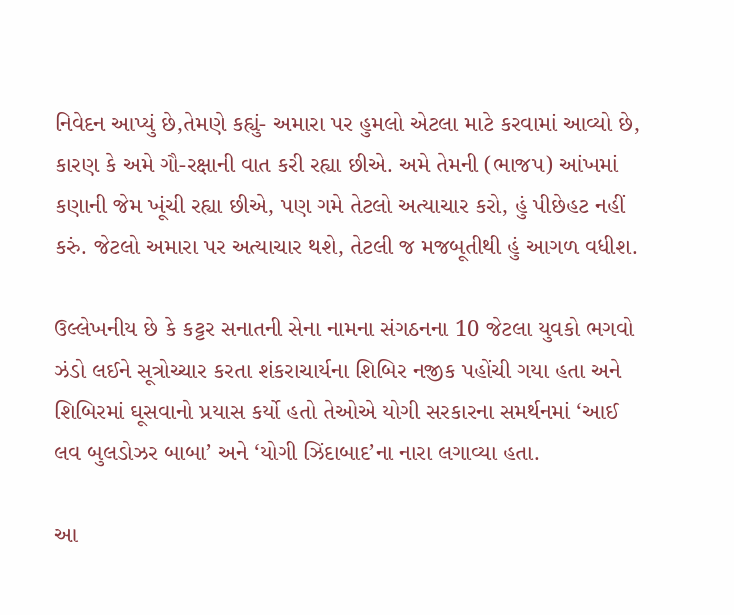નિવેદન આપ્યું છે,તેમણે કહ્યું- અમારા પર હુમલો એટલા માટે કરવામાં આવ્યો છે, કારણ કે અમે ગૌ-રક્ષાની વાત કરી રહ્યા છીએ. અમે તેમની (ભાજપ) આંખમાં કણાની જેમ ખૂંચી રહ્યા છીએ, પણ ગમે તેટલો અત્યાચાર કરો, હું પીછેહટ નહીં કરું. જેટલો અમારા પર અત્યાચાર થશે, તેટલી જ મજબૂતીથી હું આગળ વધીશ.

ઉલ્લેખનીય છે કે કટ્ટર સનાતની સેના નામના સંગઠનના 10 જેટલા યુવકો ભગવો ઝંડો લઈને સૂત્રોચ્ચાર કરતા શંકરાચાર્યના શિબિર નજીક પહોંચી ગયા હતા અને શિબિરમાં ઘૂસવાનો પ્રયાસ કર્યો હતો તેઓએ યોગી સરકારના સમર્થનમાં ‘આઈ લવ બુલડોઝર બાબા’ અને ‘યોગી ઝિંદાબાદ’ના નારા લગાવ્યા હતા.

આ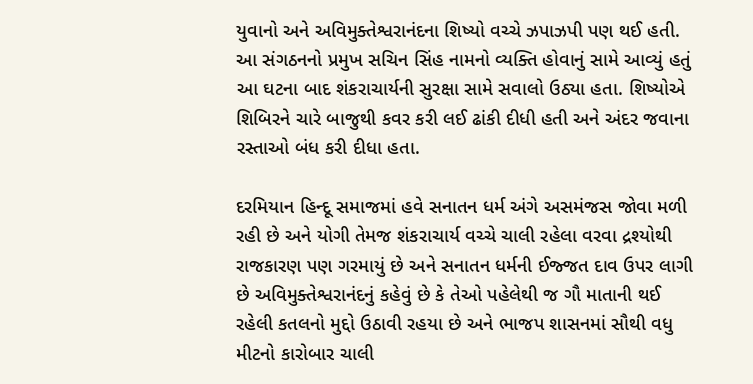યુવાનો અને અવિમુક્તેશ્વરાનંદના શિષ્યો વચ્ચે ઝપાઝપી પણ થઈ હતી. આ સંગઠનનો પ્રમુખ સચિન સિંહ નામનો વ્યક્તિ હોવાનું સામે આવ્યું હતું આ ઘટના બાદ શંકરાચાર્યની સુરક્ષા સામે સવાલો ઉઠ્યા હતા. શિષ્યોએ શિબિરને ચારે બાજુથી કવર કરી લઈ ઢાંકી દીધી હતી અને અંદર જવાના રસ્તાઓ બંધ કરી દીધા હતા.

દરમિયાન હિન્દૂ સમાજમાં હવે સનાતન ધર્મ અંગે અસમંજસ જોવા મળી રહી છે અને યોગી તેમજ શંકરાચાર્ય વચ્ચે ચાલી રહેલા વરવા દ્રશ્યોથી રાજકારણ પણ ગરમાયું છે અને સનાતન ધર્મની ઈજ્જત દાવ ઉપર લાગી છે અવિમુક્તેશ્વરાનંદનું કહેવું છે કે તેઓ પહેલેથી જ ગૌ માતાની થઈ રહેલી કતલનો મુદ્દો ઉઠાવી રહયા છે અને ભાજપ શાસનમાં સૌથી વધુ મીટનો કારોબાર ચાલી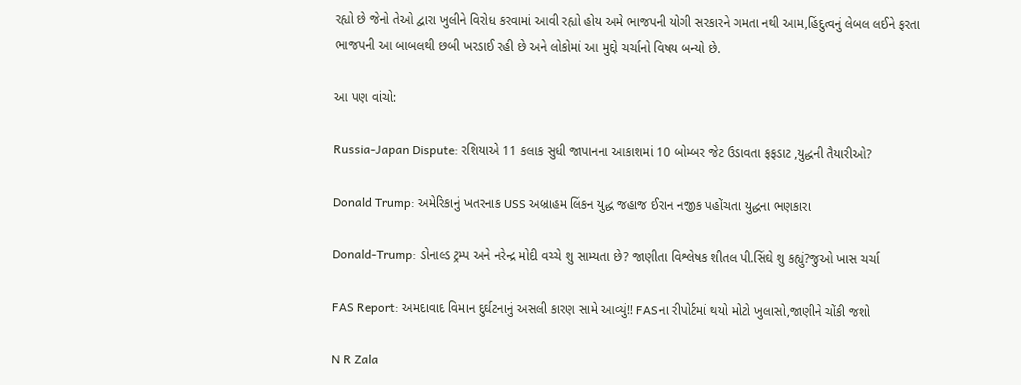રહ્યો છે જેનો તેઓ દ્વારા ખુલીને વિરોધ કરવામાં આવી રહ્યો હોય અમે ભાજપની યોગી સરકારને ગમતા નથી આમ,હિંદુત્વનું લેબલ લઈને ફરતા ભાજપની આ બાબલથી છબી ખરડાઈ રહી છે અને લોકોમાં આ મુદ્દો ચર્ચાનો વિષય બન્યો છે.

આ પણ વાંચો:

Russia-Japan Dispute: રશિયાએ 11 કલાક સુધી જાપાનના આકાશમાં 10 બોમ્બર જેટ ઉડાવતા ફફડાટ ,યુદ્ધની તૈયારીઓ?

Donald Trump: અમેરિકાનું ખતરનાક USS અબ્રાહમ લિંકન યુદ્ધ જહાજ ઈરાન નજીક પહોંચતા યુદ્ધના ભણકારા

Donald-Trump: ડોનાલ્ડ ટ્રમ્પ અને નરેન્દ્ર મોદી વચ્ચે શુ સામ્યતા છે? જાણીતા વિશ્લેષક શીતલ પી.સિંઘે શુ કહ્યું?જુઓ ખાસ ચર્ચા

FAS Report: અમદાવાદ વિમાન દુર્ઘટનાનું અસલી કારણ સામે આવ્યું!! FASના રીપોર્ટમાં થયો મોટો ખુલાસો,જાણીને ચોંકી જશો

N R Zala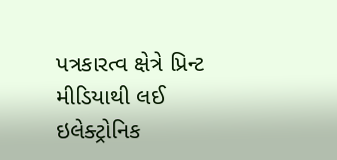પત્રકારત્વ ક્ષેત્રે પ્રિન્ટ મીડિયાથી લઈ ઇલેક્ટ્રોનિક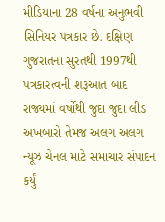મીડિયાના 28 વર્ષના અનુભવી સિનિયર પત્રકાર છે. દક્ષિણ ગુજરાતના સુરતથી 1997થી પત્રકારત્વની શરૂઆત બાદ રાજ્યમાં વર્ષોથી જુદા જુદા લીડ અખબારો તેમજ અલગ અલગ ન્યૂઝ ચેનલ માટે સમાચાર સંપાદન કર્યું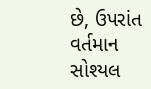છે, ઉપરાંત વર્તમાન સોશ્યલ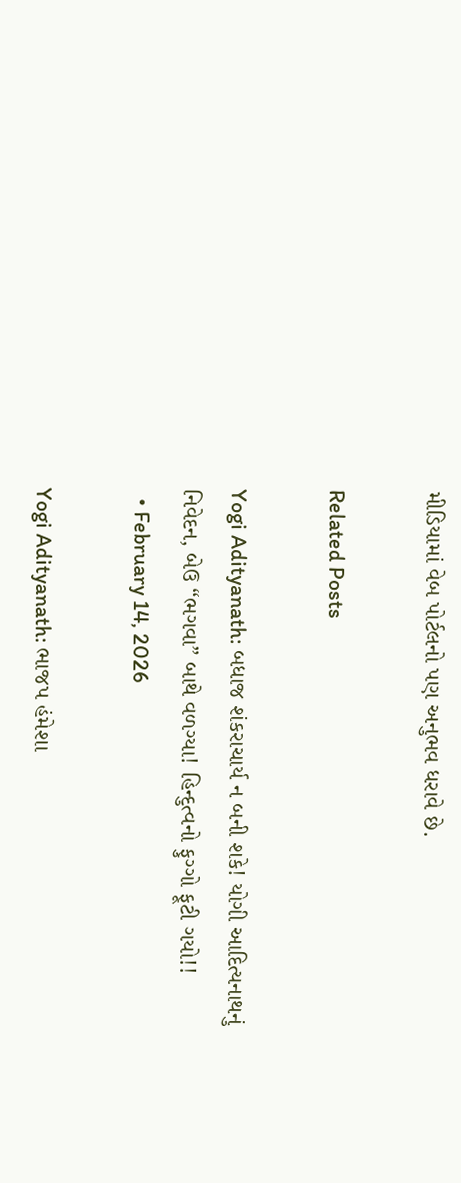મીડિયામાં વેબ પોર્ટલનો પણ અનુભવ ધરાવે છે.

Related Posts

Yogi Adityanath: બધાજ શંકરાચાર્ય ન બની શકે! યોગી આદિત્યનાથનું નિવેદન, બેઉ “ભગવા” બાથે વળગ્યા! હિન્દુત્વનો ફુગ્ગો ફૂટી ગયો!!
  • February 14, 2026

Yogi Adityanath: ભાજપ હંમેશા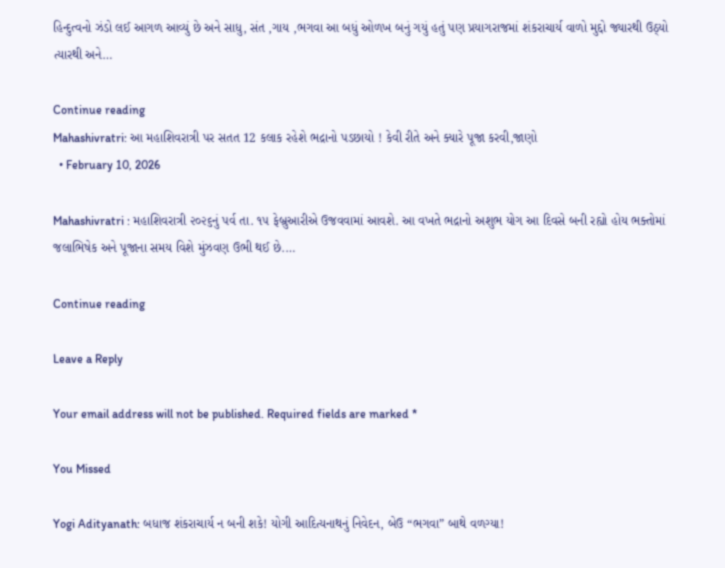હિન્દુત્વનો ઝંડો લઈ આગળ આવ્યું છે અને સાધુ, સંત ,ગાય ,ભગવા આ બધું ઓળખ બનું ગયું હતું પણ પ્રયાગરાજમાં શંકરાચાર્ય વાળો મુદ્દો જ્યારથી ઉઠ્યો ત્યારથી અને…

Continue reading
Mahashivratri: આ મહાશિવરાત્રી પર સતત 12 કલાક રહેશે ભદ્રાનો પડછાયો ! કેવી રીતે અને ક્યારે પૂજા કરવી,જાણો
  • February 10, 2026

Mahashivratri : મહાશિવરાત્રી ૨૦૨૬નું પર્વ તા. ૧૫ ફેબ્રુઆરીએ ઉજવવામાં આવશે. આ વખતે ભદ્રાનો અશુભ યોગ આ દિવસે બની રહ્યો હોય ભક્તોમાં જલાભિષેક અને પૂજાના સમય વિશે મુંઝવણ ઉભી થઈ છે.…

Continue reading

Leave a Reply

Your email address will not be published. Required fields are marked *

You Missed

Yogi Adityanath: બધાજ શંકરાચાર્ય ન બની શકે! યોગી આદિત્યનાથનું નિવેદન, બેઉ “ભગવા” બાથે વળગ્યા!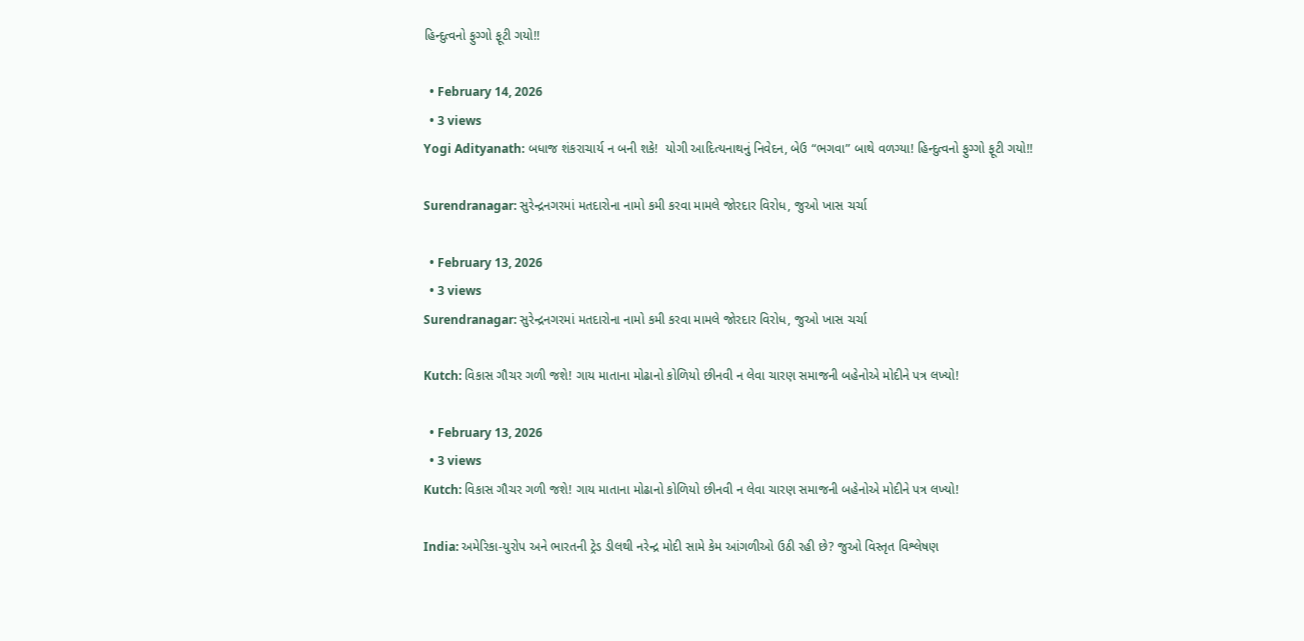હિન્દુત્વનો ફુગ્ગો ફૂટી ગયો!!

  • February 14, 2026
  • 3 views
Yogi Adityanath: બધાજ શંકરાચાર્ય ન બની શકે!  યોગી આદિત્યનાથનું નિવેદન, બેઉ “ભગવા” બાથે વળગ્યા! હિન્દુત્વનો ફુગ્ગો ફૂટી ગયો!!

Surendranagar: સુરેન્દ્રનગરમાં મતદારોના નામો કમી કરવા મામલે જોરદાર વિરોધ, જુઓ ખાસ ચર્ચા

  • February 13, 2026
  • 3 views
Surendranagar: સુરેન્દ્રનગરમાં મતદારોના નામો કમી કરવા મામલે જોરદાર વિરોધ, જુઓ ખાસ ચર્ચા

Kutch: વિકાસ ગૌચર ગળી જશે! ગાય માતાના મોઢાનો કોળિયો છીનવી ન લેવા ચારણ સમાજની બહેનોએ મોદીને પત્ર લખ્યો!

  • February 13, 2026
  • 3 views
Kutch: વિકાસ ગૌચર ગળી જશે! ગાય માતાના મોઢાનો કોળિયો છીનવી ન લેવા ચારણ સમાજની બહેનોએ મોદીને પત્ર લખ્યો!

India: અમેરિકા-યુરોપ અને ભારતની ટ્રેડ ડીલથી નરેન્દ્ર મોદી સામે કેમ આંગળીઓ ઉઠી રહી છે? જુઓ વિસ્તૃત વિશ્લેષણ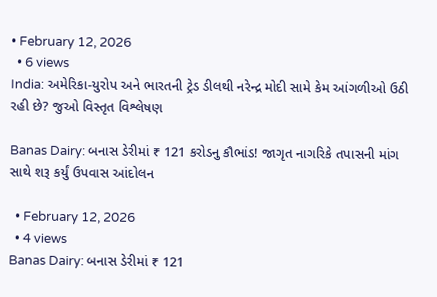• February 12, 2026
  • 6 views
India: અમેરિકા-યુરોપ અને ભારતની ટ્રેડ ડીલથી નરેન્દ્ર મોદી સામે કેમ આંગળીઓ ઉઠી રહી છે? જુઓ વિસ્તૃત વિશ્લેષણ

Banas Dairy: બનાસ ડેરીમાં ₹ 121 કરોડનુ કૌભાંડ! જાગૃત નાગરિકે તપાસની માંગ સાથે શરૂ કર્યું ઉપવાસ આંદોલન

  • February 12, 2026
  • 4 views
Banas Dairy: બનાસ ડેરીમાં ₹ 121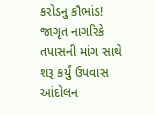કરોડનુ કૌભાંડ! જાગૃત નાગરિકે તપાસની માંગ સાથે શરૂ કર્યું ઉપવાસ આંદોલન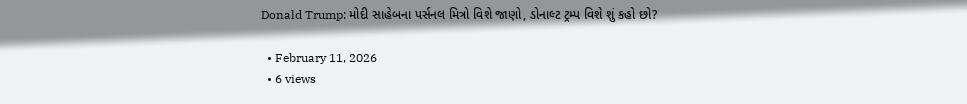Donald Trump: મોદી સાહેબના પર્સનલ મિત્રો વિશે જાણો, ડોનાલ્ટ ટ્રમ્પ વિશે શું કહો છો?

  • February 11, 2026
  • 6 views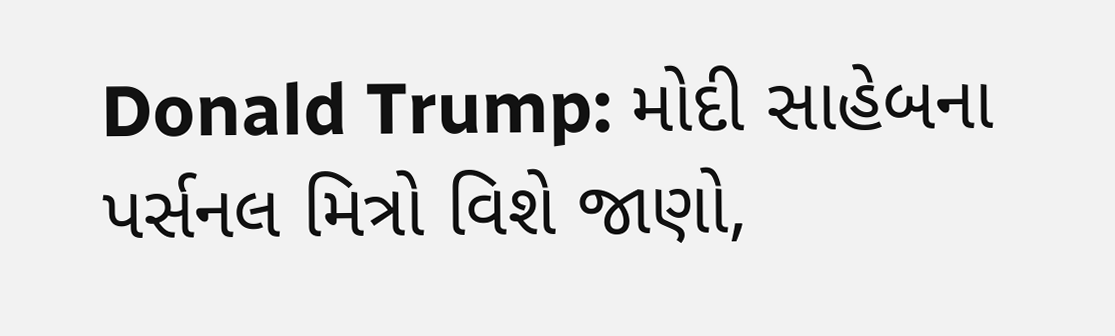Donald Trump: મોદી સાહેબના પર્સનલ મિત્રો વિશે જાણો,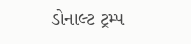ડોનાલ્ટ ટ્રમ્પ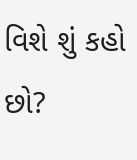વિશે શું કહો છો?